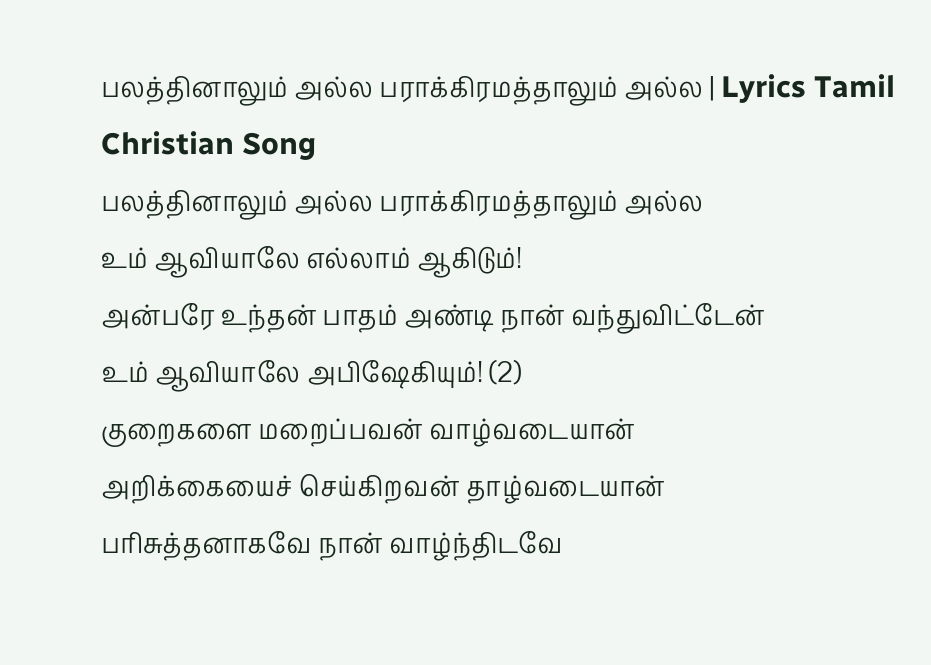பலத்தினாலும் அல்ல பராக்கிரமத்தாலும் அல்ல | Lyrics Tamil Christian Song
பலத்தினாலும் அல்ல பராக்கிரமத்தாலும் அல்ல
உம் ஆவியாலே எல்லாம் ஆகிடும்!
அன்பரே உந்தன் பாதம் அண்டி நான் வந்துவிட்டேன்
உம் ஆவியாலே அபிஷேகியும்! (2)
குறைகளை மறைப்பவன் வாழ்வடையான்
அறிக்கையைச் செய்கிறவன் தாழ்வடையான்
பரிசுத்தனாகவே நான் வாழ்ந்திடவே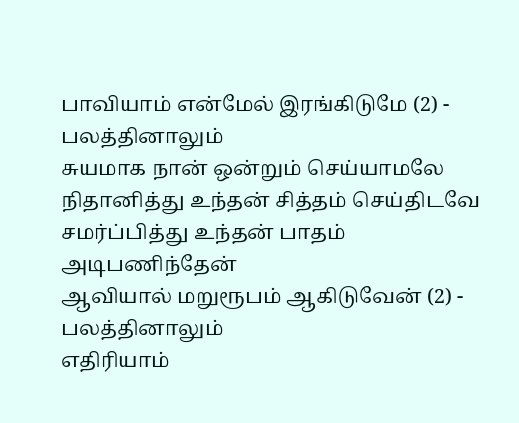பாவியாம் என்மேல் இரங்கிடுமே (2) - பலத்தினாலும்
சுயமாக நான் ஒன்றும் செய்யாமலே
நிதானித்து உந்தன் சித்தம் செய்திடவே
சமர்ப்பித்து உந்தன் பாதம் அடிபணிந்தேன்
ஆவியால் மறுரூபம் ஆகிடுவேன் (2) - பலத்தினாலும்
எதிரியாம்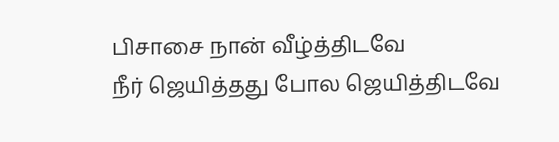பிசாசை நான் வீழ்த்திடவே
நீர் ஜெயித்தது போல ஜெயித்திடவே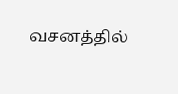வசனத்தில்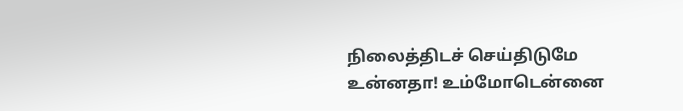நிலைத்திடச் செய்திடுமே
உன்னதா! உம்மோடென்னை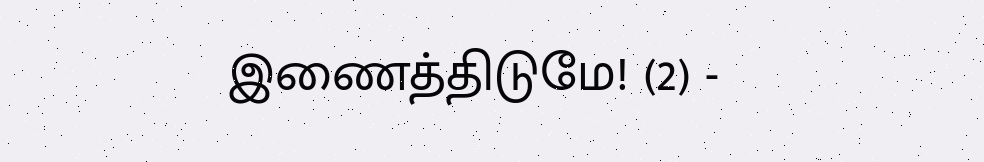இணைத்திடுமே! (2) -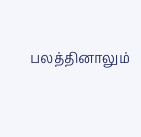பலத்தினாலும்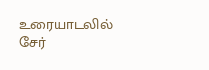உரையாடலில் சேர்